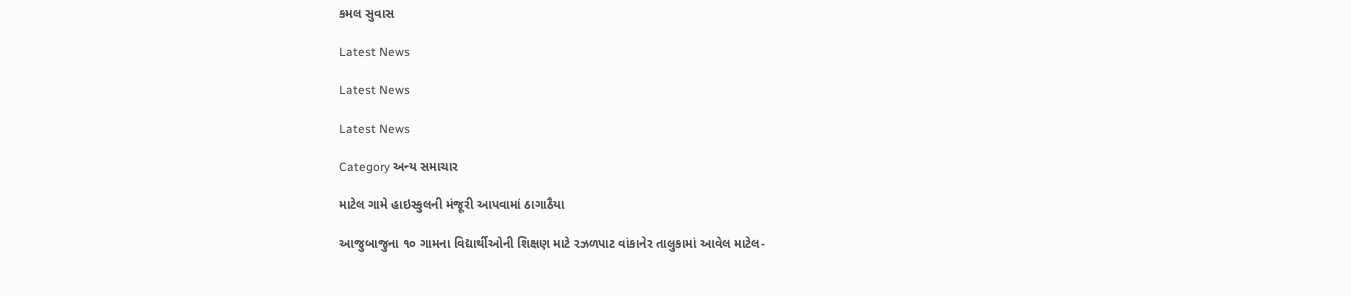કમલ સુવાસ

Latest News

Latest News

Latest News

Category અન્ય સમાચાર

માટેલ ગામે હાઇસ્કુલની મંજૂરી આપવામાં ઠાગાઠૈયા

આજુબાજુના ૧૦ ગામના વિદ્યાર્થીઓની શિક્ષણ માટે રઝળપાટ વાંકાનેર તાલુકામાં આવેલ માટેલ-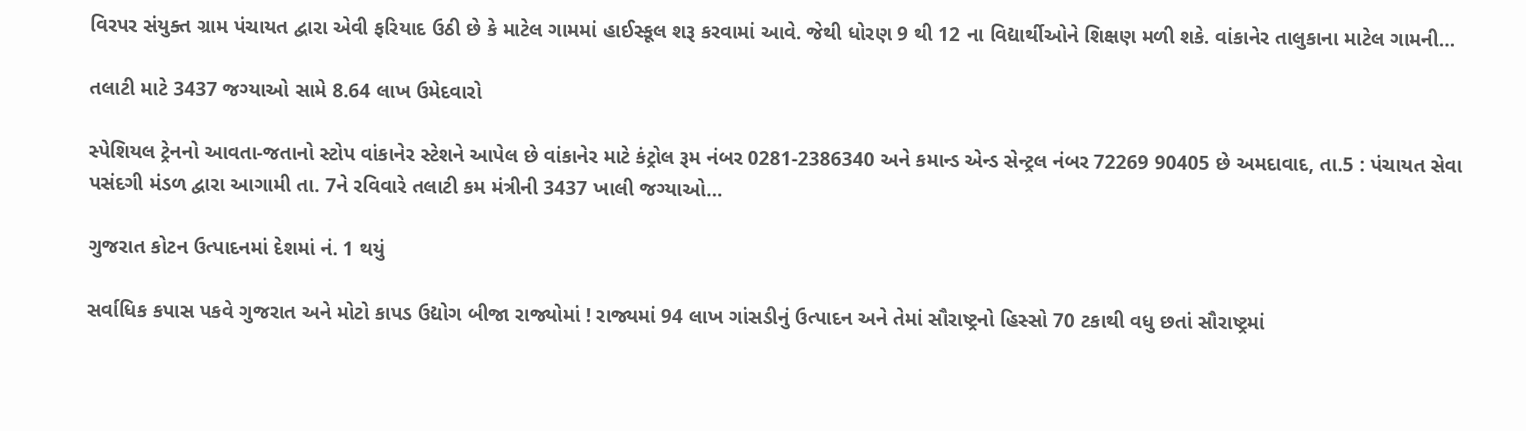વિરપર સંયુક્ત ગ્રામ પંચાયત દ્વારા એવી ફરિયાદ ઉઠી છે કે માટેલ ગામમાં હાઈસ્કૂલ શરૂ કરવામાં આવે. જેથી ધોરણ 9 થી 12 ના વિદ્યાર્થીઓને શિક્ષણ મળી શકે. વાંકાનેર તાલુકાના માટેલ ગામની…

તલાટી માટે 3437 જગ્યાઓ સામે 8.64 લાખ ઉમેદવારો

સ્પેશિયલ ટ્રેનનો આવતા-જતાનો સ્ટોપ વાંકાનેર સ્ટેશને આપેલ છે વાંકાનેર માટે કંટ્રોલ રૂમ નંબર 0281-2386340 અને કમાન્ડ એન્ડ સેન્ટ્રલ નંબર 72269 90405 છે અમદાવાદ, તા.5 : પંચાયત સેવા પસંદગી મંડળ દ્વારા આગામી તા. 7ને રવિવારે તલાટી કમ મંત્રીની 3437 ખાલી જગ્યાઓ…

ગુજરાત કોટન ઉત્પાદનમાં દેશમાં નં. 1 થયું

સર્વાધિક કપાસ પકવે ગુજરાત અને મોટો કાપડ ઉદ્યોગ બીજા રાજ્યોમાં ! રાજ્યમાં 94 લાખ ગાંસડીનું ઉત્પાદન અને તેમાં સૌરાષ્ટ્રનો હિસ્સો 70 ટકાથી વધુ છતાં સૌરાષ્ટ્રમાં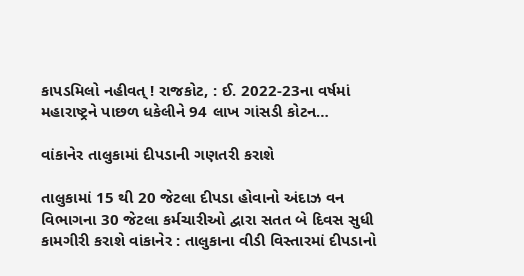કાપડમિલો નહીવત્ ! રાજકોટ, : ઈ. 2022-23ના વર્ષમાં મહારાષ્ટ્રને પાછળ ધકેલીને 94 લાખ ગાંસડી કોટન…

વાંકાનેર તાલુકામાં દીપડાની ગણતરી કરાશે

તાલુકામાં 15 થી 20 જેટલા દીપડા હોવાનો અંદાઝ વન વિભાગના 30 જેટલા કર્મચારીઓ દ્વારા સતત બે દિવસ સુધી કામગીરી કરાશે વાંકાનેર : તાલુકાના વીડી વિસ્તારમાં દીપડાનો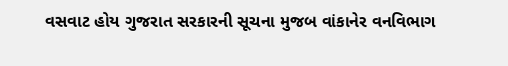વસવાટ હોય ગુજરાત સરકારની સૂચના મુજબ વાંકાનેર વનવિભાગ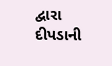દ્વારા દીપડાની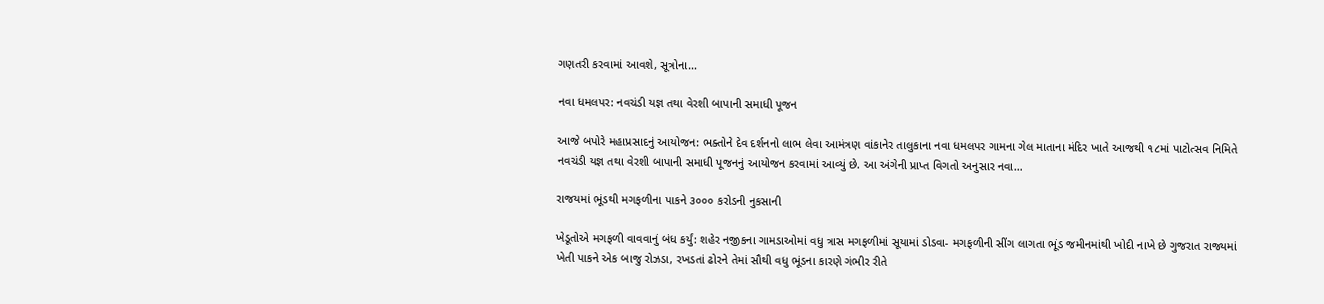ગણતરી કરવામાં આવશે, સૂત્રોના…

નવા ધમલપર: નવચંડી યજ્ઞ તથા વેરશી બાપાની સમાધી પૂજન

આજે બપોરે મહાપ્રસાદનું આયોજન: ભક્તોને દેવ દર્શનનો લાભ લેવા આમંત્રણ વાંકાનેર તાલુકાના નવા ધમલપર ગામના ગેલ માતાના મંદિર ખાતે આજથી ૧૮માં પાટોત્સવ નિમિતે નવચંડી યજ્ઞ તથા વેરશી બાપાની સમાધી પૂજનનું આયોજન કરવામાં આવ્યું છે. આ અંગેની પ્રાપ્ત વિગતો અનુસાર નવા…

રાજયમાં ભૂંડથી મગફળીના પાકને ૩૦૦૦ કરોડની નુકસાની

ખેડૂતોએ મગફળી વાવવાનું બંધ કર્યું: શહેર નજીકના ગામડાઓમાં વધુ ત્રાસ મગફળીમાં સૂયામાં ડોડવા- મગફળીની સીંગ લાગતા ભૂંડ જમીનમાંથી ખોદી નાખે છે ગુજરાત રાજ્યમાં ખેતી પાકને એક બાજુ રોઝડા, રખડતાં ઢોરને તેમાં સૌથી વધુ ભૂંડના કારણે ગંભીર રીતે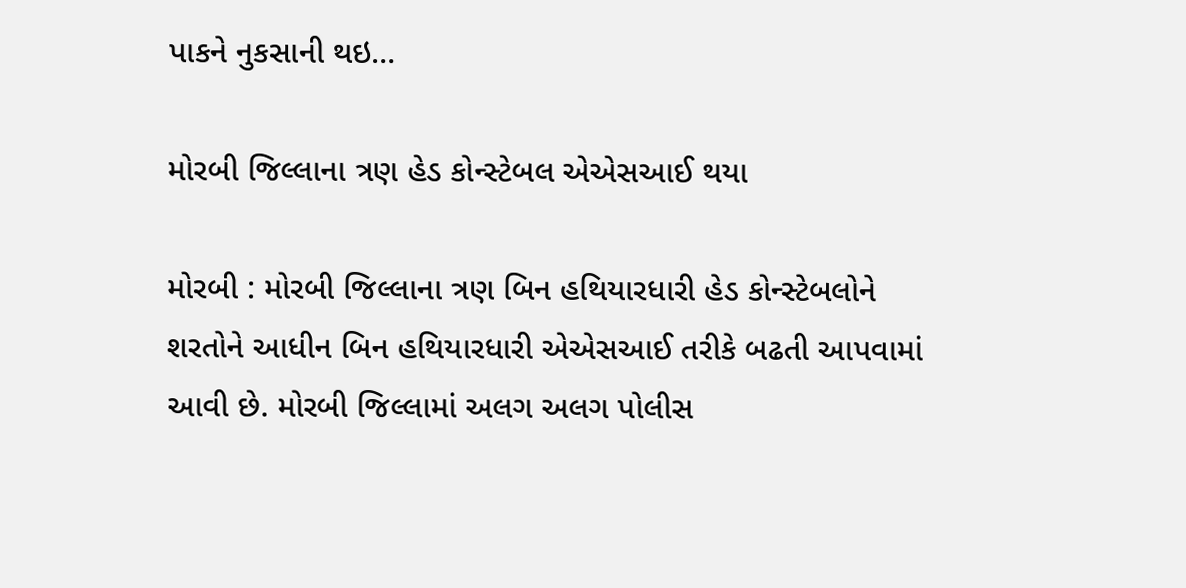પાકને નુકસાની થઇ…

મોરબી જિલ્લાના ત્રણ હેડ કોન્સ્ટેબલ એએસઆઈ થયા

મોરબી : મોરબી જિલ્લાના ત્રણ બિન હથિયારધારી હેડ કોન્સ્ટેબલોને શરતોને આધીન બિન હથિયારધારી એએસઆઈ તરીકે બઢતી આપવામાં આવી છે. મોરબી જિલ્લામાં અલગ અલગ પોલીસ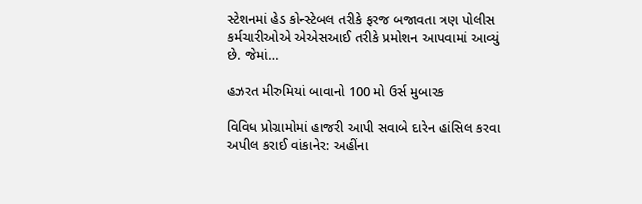સ્ટેશનમાં હેડ કોન્સ્ટેબલ તરીકે ફરજ બજાવતા ત્રણ પોલીસ કર્મચારીઓએ એએસઆઈ તરીકે પ્રમોશન આપવામાં આવ્યું છે. જેમાં…

હઝરત મીરુમિયાં બાવાનો 100 મો ઉર્સ મુબારક

વિવિધ પ્રોગ્રામોમાં હાજરી આપી સવાબે દારેન હાંસિલ કરવા અપીલ કરાઈ વાંકાનેર: અહીંના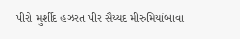પીરો મુર્શીદ હઝરત પીર સૈય્યદ મીરુમિયાંબાવા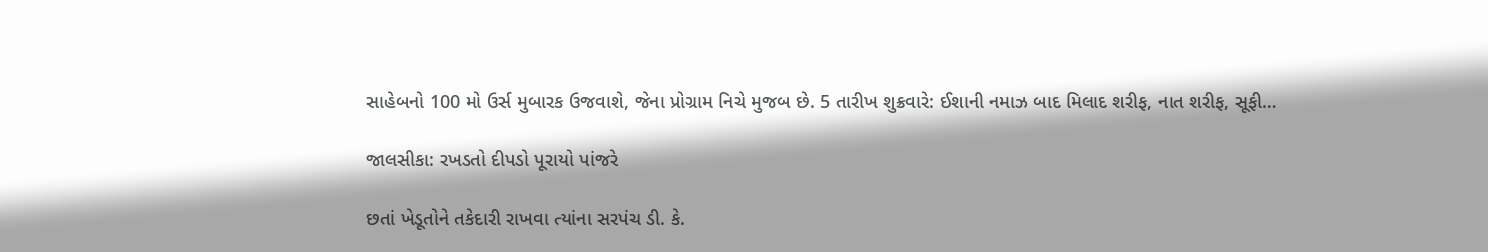સાહેબનો 100 મો ઉર્સ મુબારક ઉજવાશે, જેના પ્રોગ્રામ નિચે મુજબ છે. 5 તારીખ શુક્રવારે: ઈશાની નમાઝ બાદ મિલાદ શરીફ, નાત શરીફ, સૂફી…

જાલસીકા: રખડતો દીપડો પૂરાયો પાંજરે

છતાં ખેડૂતોને તકેદારી રાખવા ત્યાંના સરપંચ ડી. કે.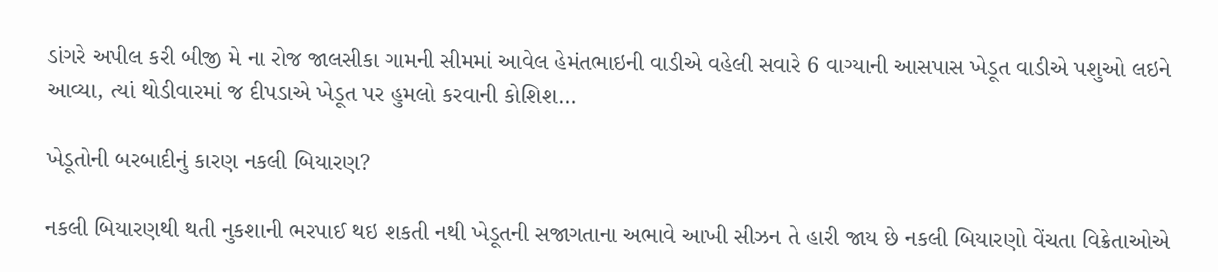ડાંગરે અપીલ કરી બીજી મે ના રોજ જાલસીકા ગામની સીમમાં આવેલ હેમંતભાઇની વાડીએ વહેલી સવારે 6 વાગ્યાની આસપાસ ખેડૂત વાડીએ પશુઓ લઇને આવ્યા, ત્યાં થોડીવારમાં જ દીપડાએ ખેડૂત પર હુમલો કરવાની કોશિશ…

ખેડૂતોની બરબાદીનું કારણ નકલી બિયારણ?

નકલી બિયારણથી થતી નુકશાની ભરપાઈ થઇ શકતી નથી ખેડૂતની સજાગતાના અભાવે આખી સીઝન તે હારી જાય છે નકલી બિયારણો વેંચતા વિક્રેતાઓએ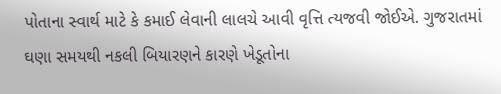પોતાના સ્વાર્થ માટે કે કમાઈ લેવાની લાલચે આવી વૃત્તિ ત્યજવી જોઈએ. ગુજરાતમાં ઘણા સમયથી નકલી બિયારણને કારણે ખેડૂતોના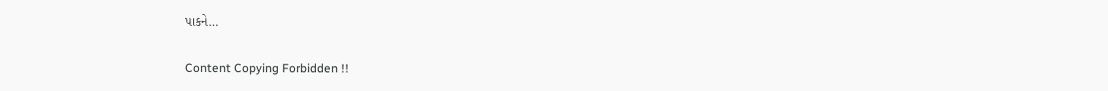પાકને…

Content Copying Forbidden !!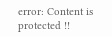error: Content is protected !!